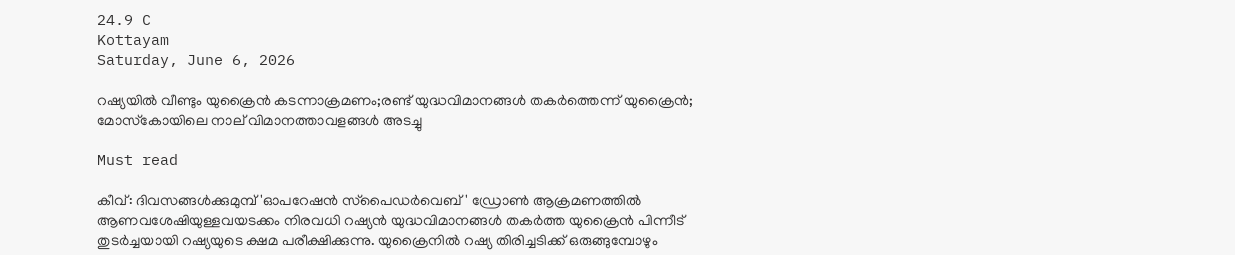24.9 C
Kottayam
Saturday, June 6, 2026

റഷ്യയില്‍ വീണ്ടും യുക്രൈന്‍ കടന്നാക്രമണം;രണ്ട് യുദ്ധവിമാനങ്ങള്‍ തകര്‍ത്തെന്ന് യുക്രൈന്‍; മോസ്‌കോയിലെ നാല് വിമാനത്താവളങ്ങള്‍ അടച്ചു

Must read

കീവ്: ദിവസങ്ങള്‍ക്കുമുമ്പ് 'ഓപറേഷന്‍ സ്‌പൈഡര്‍വെബ്' ഡ്രോണ്‍ ആക്രമണത്തില്‍ ആണവശേഷിയുള്ളവയടക്കം നിരവധി റഷ്യന്‍ യുദ്ധവിമാനങ്ങള്‍ തകര്‍ത്ത യുക്രൈന്‍ പിന്നീട് തുടര്‍ച്ചയായി റഷ്യയുടെ ക്ഷമ പരീക്ഷിക്കുന്നു. യുക്രൈനില്‍ റഷ്യ തിരിച്ചടിക്ക് ഒരുങ്ങുമ്പോഴും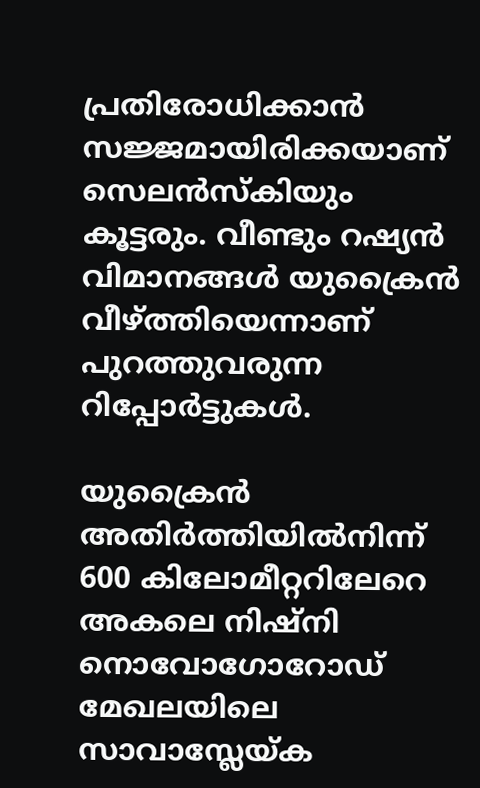പ്രതിരോധിക്കാന്‍ സജ്ജമായിരിക്കയാണ് സെലന്‍സ്‌കിയും കൂട്ടരും. വീണ്ടും റഷ്യന്‍ വിമാനങ്ങള്‍ യുക്രൈന്‍ വീഴ്ത്തിയെന്നാണ് പുറത്തുവരുന്ന റിപ്പോര്‍ട്ടുകള്‍.

യുക്രൈന്‍ അതിര്‍ത്തിയില്‍നിന്ന് 600 കിലോമീറ്ററിലേറെ അകലെ നിഷ്‌നി നൊവോഗോറോഡ് മേഖലയിലെ സാവാസ്ലേയ്ക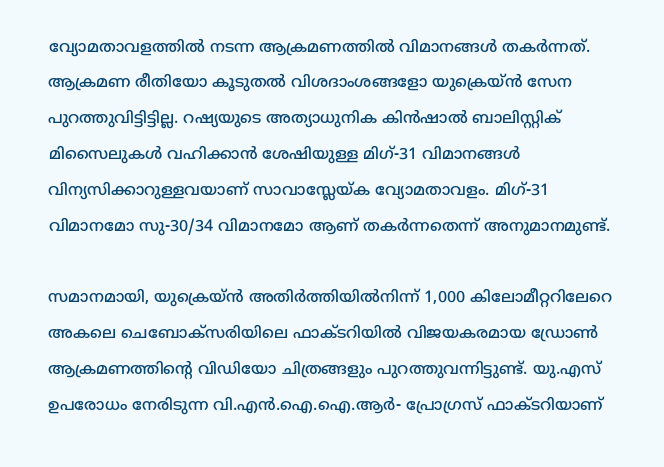വ്യോമതാവളത്തില്‍ നടന്ന ആക്രമണത്തില്‍ വിമാനങ്ങള്‍ തകര്‍ന്നത്. ആക്രമണ രീതിയോ കൂടുതല്‍ വിശദാംശങ്ങളോ യുക്രെയ്ന്‍ സേന പുറത്തുവിട്ടിട്ടില്ല. റഷ്യയുടെ അത്യാധുനിക കിന്‍ഷാല്‍ ബാലിസ്റ്റിക് മിസൈലുകള്‍ വഹിക്കാന്‍ ശേഷിയുള്ള മിഗ്-31 വിമാനങ്ങള്‍ വിന്യസിക്കാറുള്ളവയാണ് സാവാസ്ലേയ്ക വ്യോമതാവളം. മിഗ്-31 വിമാനമോ സു-30/34 വിമാനമോ ആണ് തകര്‍ന്നതെന്ന് അനുമാനമുണ്ട്.

സമാനമായി, യുക്രെയ്ന്‍ അതിര്‍ത്തിയില്‍നിന്ന് 1,000 കിലോമീറ്ററിലേറെ അകലെ ചെബോക്‌സരിയിലെ ഫാക്ടറിയില്‍ വിജയകരമായ ഡ്രോണ്‍ ആക്രമണത്തിന്റെ വിഡിയോ ചിത്രങ്ങളും പുറത്തുവന്നിട്ടുണ്ട്. യു.എസ് ഉപരോധം നേരിടുന്ന വി.എന്‍.ഐ.ഐ.ആര്‍- പ്രോഗ്രസ് ഫാക്ടറിയാണ്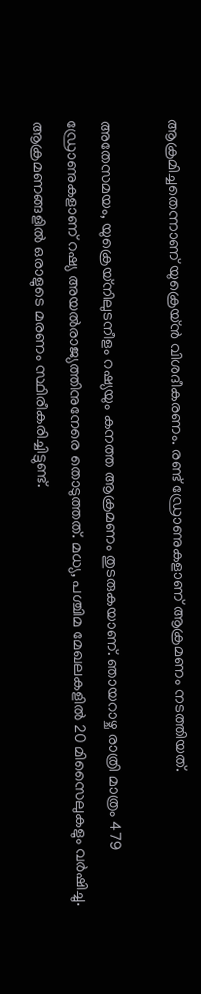ആക്രമിച്ചതെന്നാണ് യുക്രെയ്ന്‍ വിശദീകരണം. രണ്ട് ഡ്രോണുകളാണ് ആക്രമണം നടത്തിയത്.

അതേസമയം, യുക്രെയ്‌നിലുടനീളം റഷ്യയും കനത്ത ആക്രമണം തുടരുകയാണ്. ഞായറാഴ്ച രാത്രി മാത്രം 479 ഡ്രോണുകളാണ് റഷ്യ അയല്‍രാജ്യത്തിനുനേരെ തൊടുത്തത്. മധ്യ, പശ്ചിമ മേഖലകളില്‍ 20 മിസൈലുകളും വര്‍ഷിച്ചു. ആക്രമണങ്ങളില്‍ ഒരാളുടെ മരണം സ്ഥിരീകരിച്ചിട്ടുണ്ട്.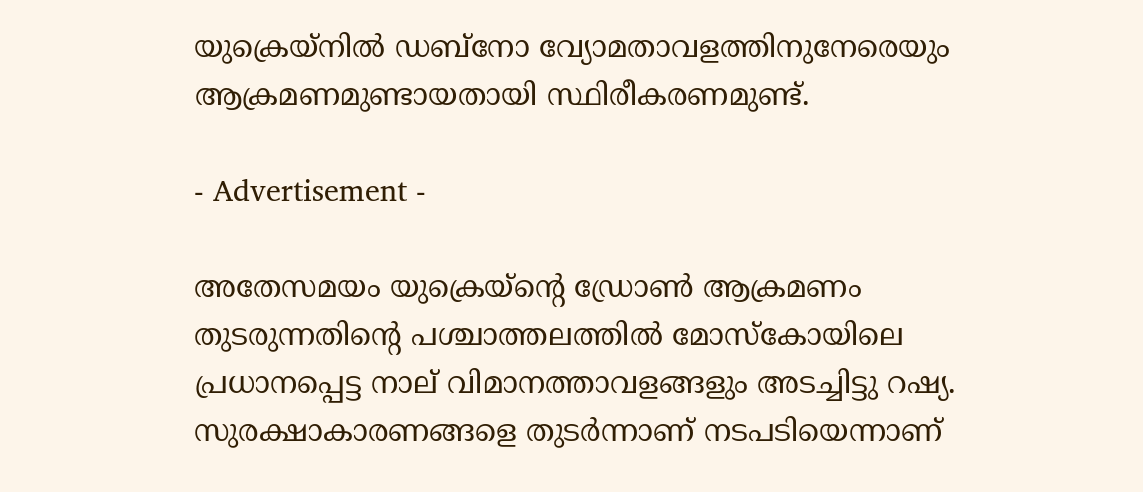യുക്രെയ്‌നില്‍ ഡബ്‌നോ വ്യോമതാവളത്തിനുനേരെയും ആക്രമണമുണ്ടായതായി സ്ഥിരീകരണമുണ്ട്.

- Advertisement -

അതേസമയം യുക്രെയ്ന്റെ ഡ്രോണ്‍ ആക്രമണം തുടരുന്നതിന്റെ പശ്ചാത്തലത്തില്‍ മോസ്‌കോയിലെ പ്രധാനപ്പെട്ട നാല് വിമാനത്താവളങ്ങളും അടച്ചിട്ടു റഷ്യ. സുരക്ഷാകാരണങ്ങളെ തുടര്‍ന്നാണ് നടപടിയെന്നാണ്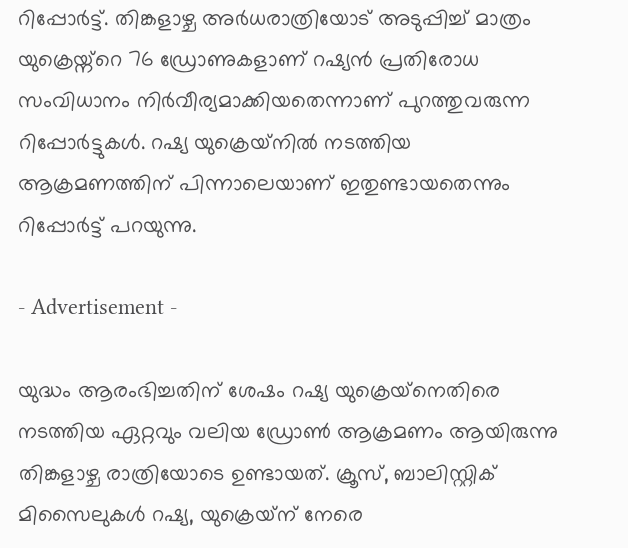റിപ്പോര്‍ട്ട്. തിങ്കളാഴ്ച അര്‍ധരാത്രിയോട് അടുപ്പിച്ച് മാത്രം യുക്രെയ്ന്റെ 76 ഡ്രോണുകളാണ് റഷ്യന്‍ പ്രതിരോധ സംവിധാനം നിര്‍വീര്യമാക്കിയതെന്നാണ് പുറത്തുവരുന്ന റിപ്പോര്‍ട്ടുകള്‍. റഷ്യ യുക്രെയ്‌നില്‍ നടത്തിയ ആക്രമണത്തിന് പിന്നാലെയാണ് ഇതുണ്ടായതെന്നും റിപ്പോര്‍ട്ട് പറയുന്നു.

- Advertisement -

യുദ്ധം ആരംഭിച്ചതിന് ശേഷം റഷ്യ യുക്രെയ്‌നെതിരെ നടത്തിയ ഏറ്റവും വലിയ ഡ്രോണ്‍ ആക്രമണം ആയിരുന്നു തിങ്കളാഴ്ച രാത്രിയോടെ ഉണ്ടായത്. ക്രൂസ്, ബാലിസ്റ്റിക് മിസൈലുകള്‍ റഷ്യ, യുക്രെയ്‌ന് നേരെ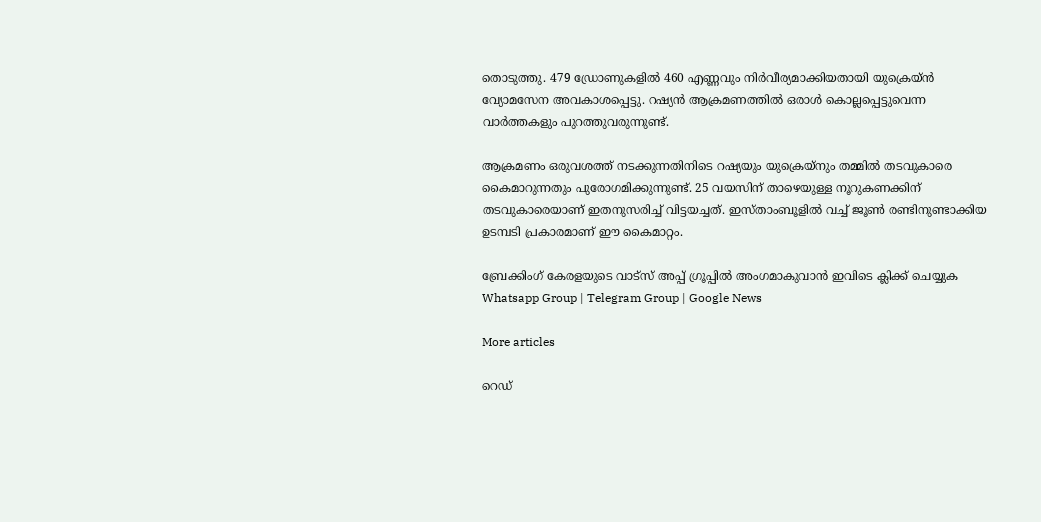തൊടുത്തു. 479 ഡ്രോണുകളില്‍ 460 എണ്ണവും നിര്‍വീര്യമാക്കിയതായി യുക്രെയ്ന്‍ വ്യോമസേന അവകാശപ്പെട്ടു. റഷ്യന്‍ ആക്രമണത്തില്‍ ഒരാള്‍ കൊല്ലപ്പെട്ടുവെന്ന വാര്‍ത്തകളും പുറത്തുവരുന്നുണ്ട്.

ആക്രമണം ഒരുവശത്ത് നടക്കുന്നതിനിടെ റഷ്യയും യുക്രെയ്‌നും തമ്മില്‍ തടവുകാരെ കൈമാറുന്നതും പുരോഗമിക്കുന്നുണ്ട്. 25 വയസിന് താഴെയുള്ള നൂറുകണക്കിന് തടവുകാരെയാണ് ഇതനുസരിച്ച് വിട്ടയച്ചത്. ഇസ്താംബൂളില്‍ വച്ച് ജൂണ്‍ രണ്ടിനുണ്ടാക്കിയ ഉടമ്പടി പ്രകാരമാണ് ഈ കൈമാറ്റം.

ബ്രേക്കിംഗ് കേരളയുടെ വാട്സ് അപ്പ് ഗ്രൂപ്പിൽ അംഗമാകുവാൻ ഇവിടെ ക്ലിക്ക് ചെയ്യുക Whatsapp Group | Telegram Group | Google News

More articles

റെഡ്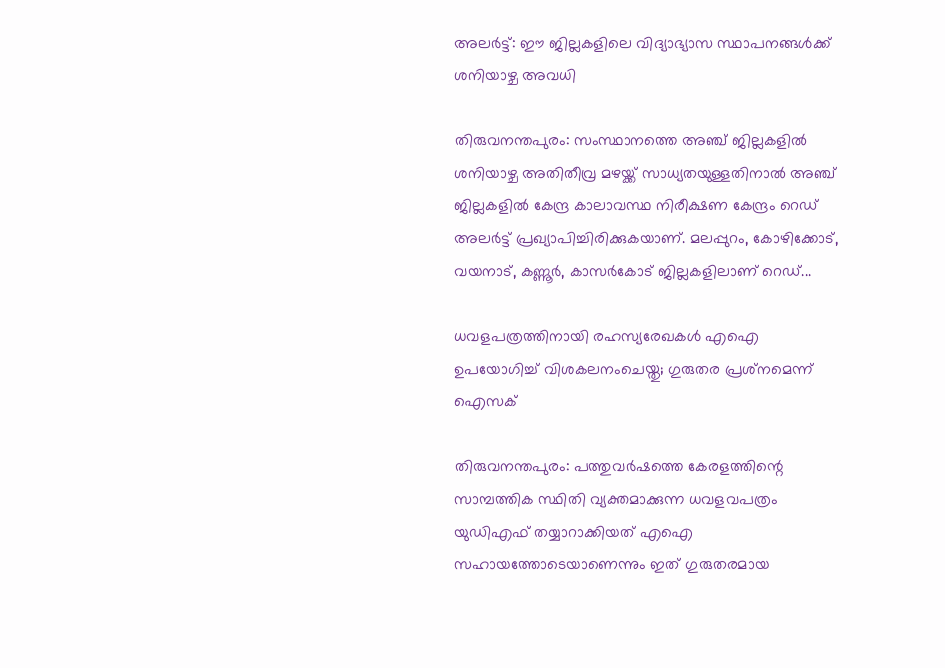അലർട്ട്: ഈ ജില്ലകളിലെ വിദ്യാഭ്യാസ സ്ഥാപനങ്ങൾക്ക് ശനിയാഴ്ച അവധി

തിരുവനന്തപുരം: സംസ്ഥാനത്തെ അഞ്ച് ജില്ലകളിൽ ശനിയാഴ്ച അതിതീവ്ര മഴയ്ക്ക് സാധ്യതയുള്ളതിനാൽ അഞ്ച് ജില്ലകളിൽ കേന്ദ്ര കാലാവസ്ഥ നിരീക്ഷണ കേന്ദ്രം റെഡ് അലർട്ട് പ്രഖ്യാപിച്ചിരിക്കുകയാണ്. മലപ്പുറം, കോഴിക്കോട്, വയനാട്, കണ്ണൂർ, കാസർകോട് ജില്ലകളിലാണ് റെഡ്...

ധവളപത്രത്തിനായി രഹസ്യരേഖകൾ എഐ ഉപയോഗിച്ച് വിശകലനംചെയ്തു; ഗുരുതര പ്രശ്‌നമെന്ന് ഐസക്

തിരുവനന്തപുരം: പത്തുവർഷത്തെ കേരളത്തിന്റെ സാമ്പത്തിക സ്ഥിതി വ്യക്തമാക്കുന്ന ധവളവപത്രം യുഡിഎഫ് തയ്യാറാക്കിയത് എഐ സഹായത്തോടെയാണെന്നും ഇത് ഗുരുതരമായ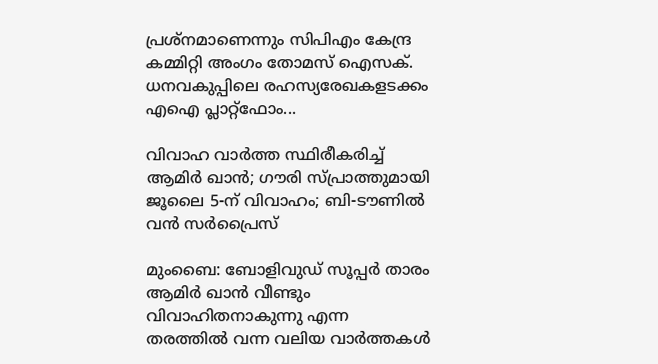പ്രശ്‌നമാണെന്നും സിപിഎം കേന്ദ്ര കമ്മിറ്റി അംഗം തോമസ് ഐസക്. ധനവകുപ്പിലെ രഹസ്യരേഖകളടക്കം എഐ പ്ലാറ്റ്‌ഫോം...

വിവാഹ വാർത്ത സ്ഥിരീകരിച്ച് ആമിർ ഖാൻ; ഗൗരി സ്പ്രാത്തുമായി ജൂലൈ 5-ന് വിവാഹം; ബി-ടൗണിൽ വൻ സർപ്രൈസ്

മുംബൈ: ബോളിവുഡ് സൂപ്പർ താരം ആമിർ ഖാൻ വീണ്ടും വിവാഹിതനാകുന്നു എന്ന തരത്തിൽ വന്ന വലിയ വാർത്തകൾ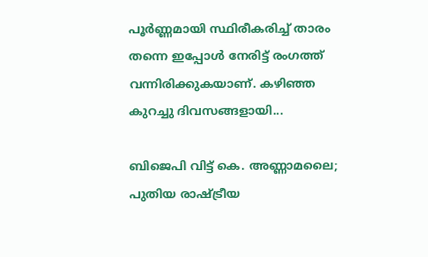പൂർണ്ണമായി സ്ഥിരീകരിച്ച് താരം തന്നെ ഇപ്പോൾ നേരിട്ട് രംഗത്ത് വന്നിരിക്കുകയാണ്. കഴിഞ്ഞ കുറച്ചു ദിവസങ്ങളായി...

ബിജെപി വിട്ട് കെ. അണ്ണാമലൈ; പുതിയ രാഷ്ട്രീയ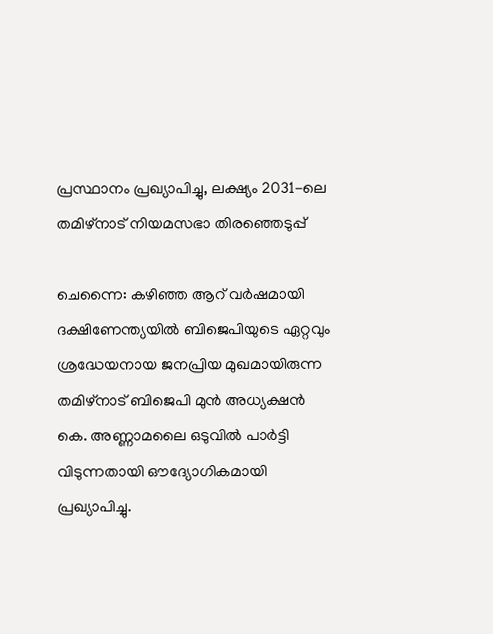പ്രസ്ഥാനം പ്രഖ്യാപിച്ചു, ലക്ഷ്യം 2031-ലെ തമിഴ്‌നാട് നിയമസഭാ തിരഞ്ഞെടുപ്പ്

ചെന്നൈ: കഴിഞ്ഞ ആറ് വർഷമായി ദക്ഷിണേന്ത്യയിൽ ബിജെപിയുടെ ഏറ്റവും ശ്രദ്ധേയനായ ജനപ്രിയ മുഖമായിരുന്ന തമിഴ്‌നാട് ബിജെപി മുൻ അധ്യക്ഷൻ കെ. അണ്ണാമലൈ ഒടുവിൽ പാർട്ടി വിടുന്നതായി ഔദ്യോഗികമായി പ്രഖ്യാപിച്ചു.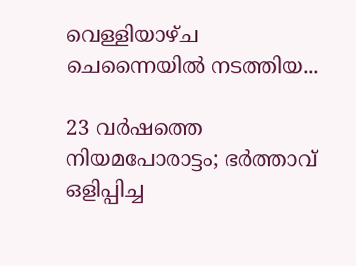വെള്ളിയാഴ്ച ചെന്നൈയിൽ നടത്തിയ...

23 വർഷത്തെ നിയമപോരാട്ടം; ഭർത്താവ് ഒളിപ്പിച്ച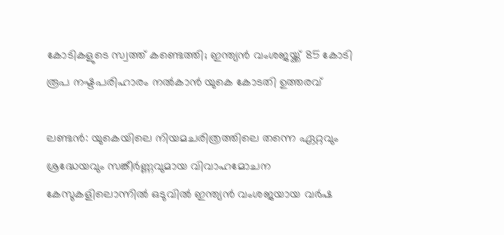കോടികളുടെ സ്വത്ത് കണ്ടെത്തി; ഇന്ത്യൻ വംശജയ്ക്ക് 85 കോടി രൂപ നഷ്ടപരിഹാരം നൽകാൻ യുകെ കോടതി ഉത്തരവ്

ലണ്ടൻ: യുകെയിലെ നിയമചരിത്രത്തിലെ തന്നെ ഏറ്റവും ശ്രദ്ധേയവും സങ്കീർണ്ണവുമായ വിവാഹമോചന കേസുകളിലൊന്നിൽ ഒടുവിൽ ഇന്ത്യൻ വംശജയായ വർഷ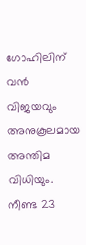ഗോഹിലിന് വൻ വിജയവും അനുകൂലമായ അന്തിമ വിധിയും. നീണ്ട 23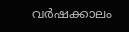വർഷക്കാലം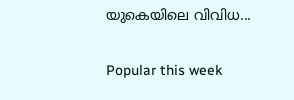യുകെയിലെ വിവിധ...

Popular this week